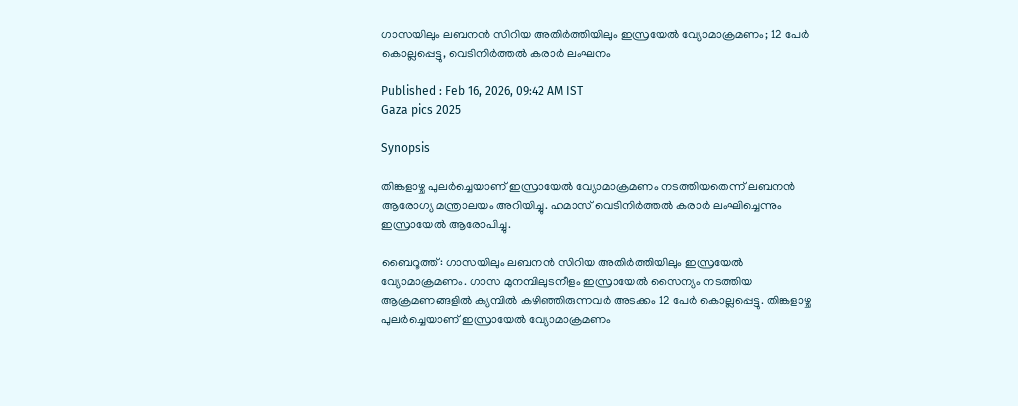ഗാസയിലും ലബനൻ സിറിയ അതിർത്തിയിലും ഇസ്രയേൽ വ്യോമാക്രമണം; 12 പേർ കൊല്ലപ്പെട്ടു, വെടിനിർത്തൽ കരാർ ലംഘനം

Published : Feb 16, 2026, 09:42 AM IST
Gaza pics 2025

Synopsis

തിങ്കളാഴ്ച പുലർച്ചെയാണ് ഇസ്രായേൽ വ്യോമാക്രമണം നടത്തിയതെന്ന് ലബനൻ ആരോഗ്യ മന്ത്രാലയം അറിയിച്ചു. ഹമാസ് വെടിനിർത്തൽ കരാർ ലംഘിച്ചെന്നും ഇസ്രായേൽ ആരോപിച്ചു.

ബൈറൂത്ത്: ഗാസയിലും ലബനൻ സിറിയ അതിർത്തിയിലും ഇസ്രയേൽ വ്യോമാക്രമണം. ഗാസ മുനമ്പിലുടനീളം ഇസ്രായേൽ സൈന്യം നടത്തിയ ആക്രമണങ്ങളിൽ ക്യമ്പിൽ കഴിഞ്ഞിരുന്നവർ അടക്കം 12 പേർ കൊല്ലപ്പെട്ടു. തിങ്കളാഴ്ച പുലർച്ചെയാണ് ഇസ്രായേൽ വ്യോമാക്രമണം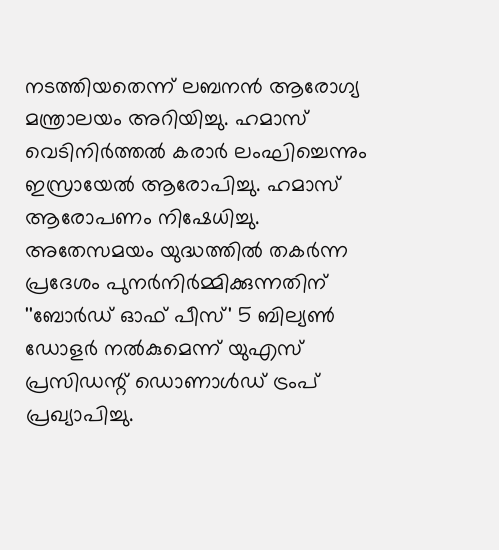നടത്തിയതെന്ന് ലബനൻ ആരോഗ്യ മന്ത്രാലയം അറിയിച്ചു. ഹമാസ് വെടിനിർത്തൽ കരാർ ലംഘിച്ചെന്നും ഇസ്രായേൽ ആരോപിച്ചു. ഹമാസ് ആരോപണം നിഷേധിച്ചു. അതേസമയം യുദ്ധത്തിൽ തകർന്ന പ്രദേശം പുനർനിർമ്മിക്കുന്നതിന് ''ബോർഡ് ഓഫ് പീസ്' 5 ബില്യൺ ഡോളർ നൽകുമെന്ന് യുഎസ് പ്രസിഡന്റ് ഡൊണാൾഡ് ട്രംപ് പ്രഖ്യാപിച്ചു.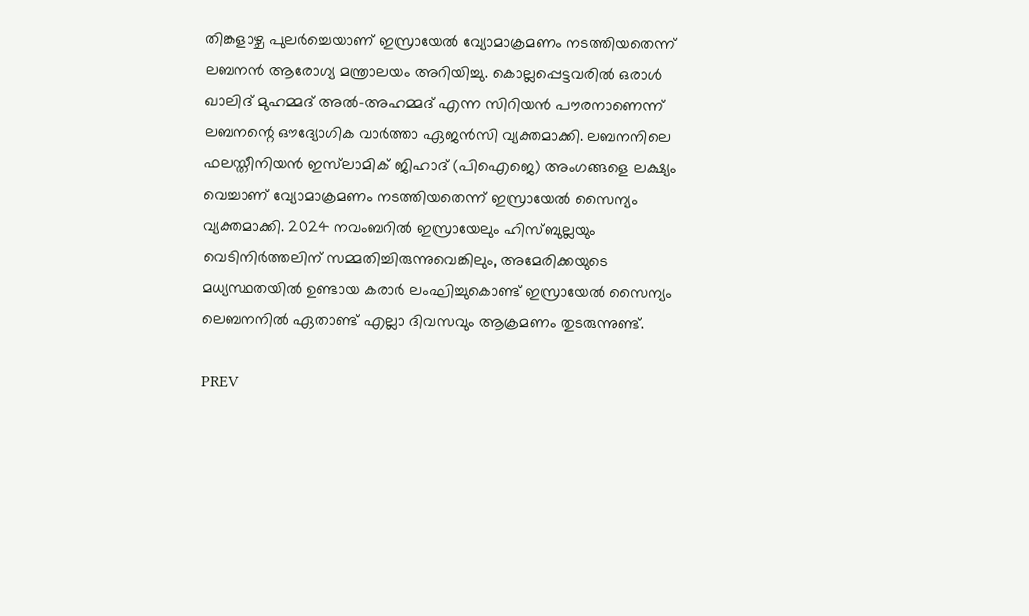തിങ്കളാഴ്ച പുലർച്ചെയാണ് ഇസ്രായേൽ വ്യോമാക്രമണം നടത്തിയതെന്ന് ലബനൻ ആരോഗ്യ മന്ത്രാലയം അറിയിച്ചു. കൊല്ലപ്പെട്ടവരിൽ ഒരാൾ ഖാലിദ് മുഹമ്മദ് അൽ-അഹമ്മദ് എന്ന സിറിയൻ പൗരനാണെന്ന് ലബനന്റെ ഔദ്യോഗിക വാർത്താ ഏജൻസി വ്യക്തമാക്കി. ലബനനിലെ ഫലസ്തീനിയൻ ഇസ്‌ലാമിക്‌ ജിഹാദ് (പിഐജെ) അംഗങ്ങളെ ലക്ഷ്യം വെച്ചാണ് വ്യോമാക്രമണം നടത്തിയതെന്ന് ഇസ്രായേൽ സൈന്യം വ്യക്തമാക്കി. 2024 നവംബറിൽ ഇസ്രായേലും ഹിസ്ബുല്ലയും വെടിനിർത്തലിന് സമ്മതിച്ചിരുന്നുവെങ്കിലും, അമേരിക്കയുടെ മധ്യസ്ഥതയിൽ ഉണ്ടായ കരാർ ലംഘിച്ചുകൊണ്ട് ഇസ്രായേൽ സൈന്യം ലെബനനിൽ ഏതാണ്ട് എല്ലാ ദിവസവും ആക്രമണം തുടരുന്നുണ്ട്.

PREV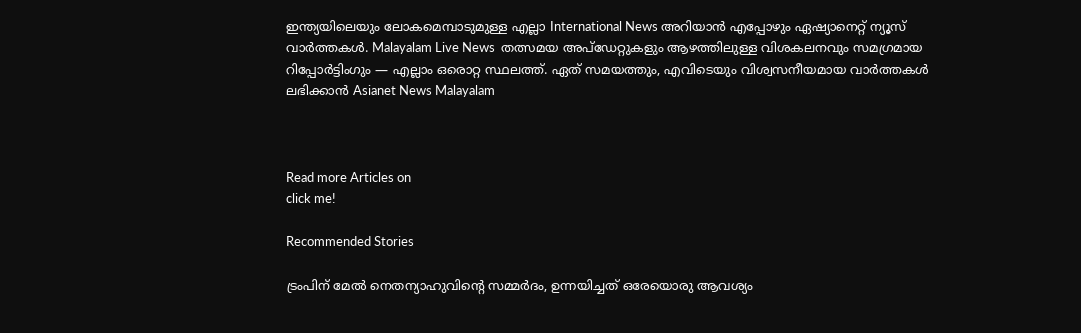ഇന്ത്യയിലെയും ലോകമെമ്പാടുമുള്ള എല്ലാ International News അറിയാൻ എപ്പോഴും ഏഷ്യാനെറ്റ് ന്യൂസ് വാർത്തകൾ. Malayalam Live News  തത്സമയ അപ്‌ഡേറ്റുകളും ആഴത്തിലുള്ള വിശകലനവും സമഗ്രമായ റിപ്പോർട്ടിംഗും — എല്ലാം ഒരൊറ്റ സ്ഥലത്ത്. ഏത് സമയത്തും, എവിടെയും വിശ്വസനീയമായ വാർത്തകൾ ലഭിക്കാൻ Asianet News Malayalam



Read more Articles on
click me!

Recommended Stories

ട്രംപിന് മേൽ നെതന്യാഹുവിന്‍റെ സമ്മർദം, ഉന്നയിച്ചത് ഒരേയൊരു ആവശ്യം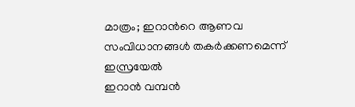മാത്രം; ഇറാന്‍റെ ആണവ സംവിധാനങ്ങൾ തകർക്കണമെന്ന് ഇസ്രയേൽ
ഇറാൻ വമ്പൻ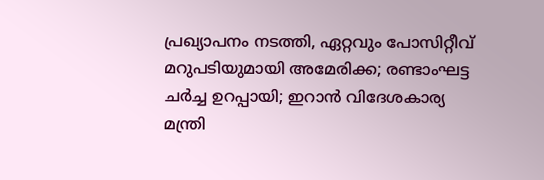പ്രഖ്യാപനം നടത്തി, ഏറ്റവും പോസിറ്റീവ് മറുപടിയുമായി അമേരിക്ക; രണ്ടാംഘട്ട ചർച്ച ഉറപ്പായി; ഇറാൻ വിദേശകാര്യ മന്ത്രി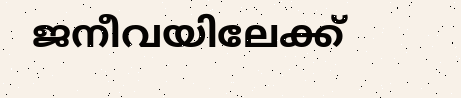ജനീവയിലേക്ക്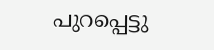പുറപ്പെട്ടു